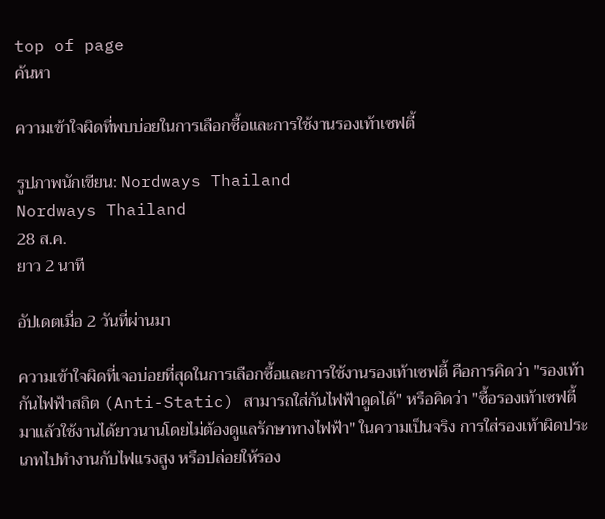top of page
ค้นหา

ความเข้าใจผิดที่พบบ่อยในการเลือกซื้อและการใช้งานรองเท้าเซฟตี้

รูปภาพนักเขียน: Nordways Thailand
Nordways Thailand
28 ส.ค.
ยาว 2 นาที

อัปเดตเมื่อ 2 วันที่ผ่านมา

ความเข้าใจผิดที่เจอบ่อยที่สุดในการเลือกซื้อและการใช้งานรองเท้าเซฟตี้ คือการคิดว่า "รองเท้ากันไฟฟ้าสถิต (Anti-Static) สามารถใส่กันไฟฟ้าดูดได้" หรือคิดว่า "ซื้อรองเท้าเซฟตี้มาแล้วใช้งานได้ยาวนานโดยไม่ต้องดูแลรักษาทางไฟฟ้า" ในความเป็นจริง การใส่รองเท้าผิดประเภทไปทำงานกับไฟแรงสูง หรือปล่อยให้รอง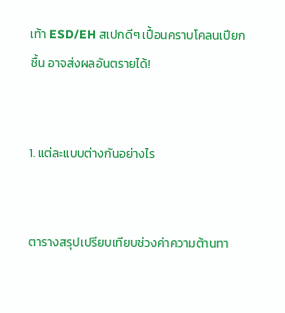เท้า ESD/EH สเปกดีๆ เปื้อนคราบโคลนเปียกชื้น อาจส่งผลอันตรายได้!


1. แต่ละแบบต่างกันอย่างไร


ตารางสรุปเปรียบเทียบช่วงค่าความต้านทา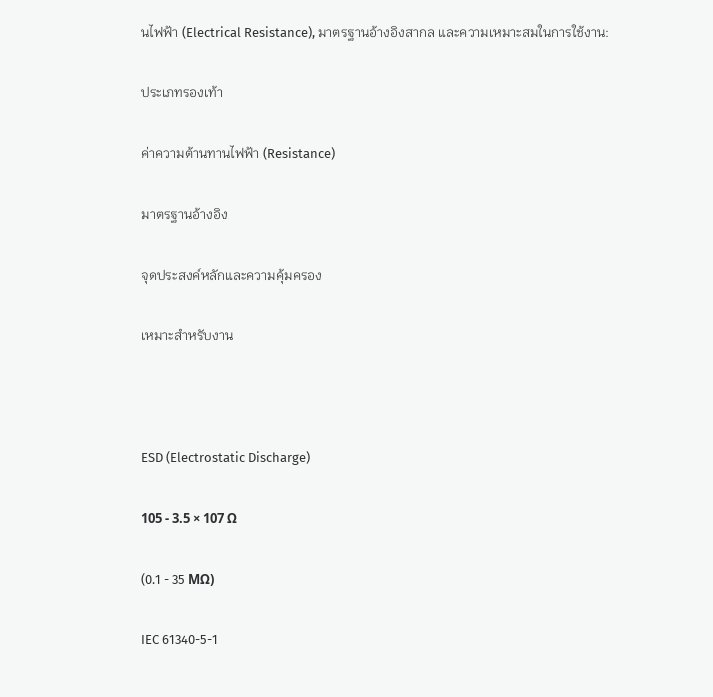นไฟฟ้า (Electrical Resistance), มาตรฐานอ้างอิงสากล และความเหมาะสมในการใช้งาน:

ประเภทรองเท้า

ค่าความต้านทานไฟฟ้า (Resistance)

มาตรฐานอ้างอิง

จุดประสงค์หลักและความคุ้มครอง

เหมาะสำหรับงาน



ESD (Electrostatic Discharge)

105 - 3.5 × 107 Ω

(0.1 - 35 MΩ)

IEC 61340-5-1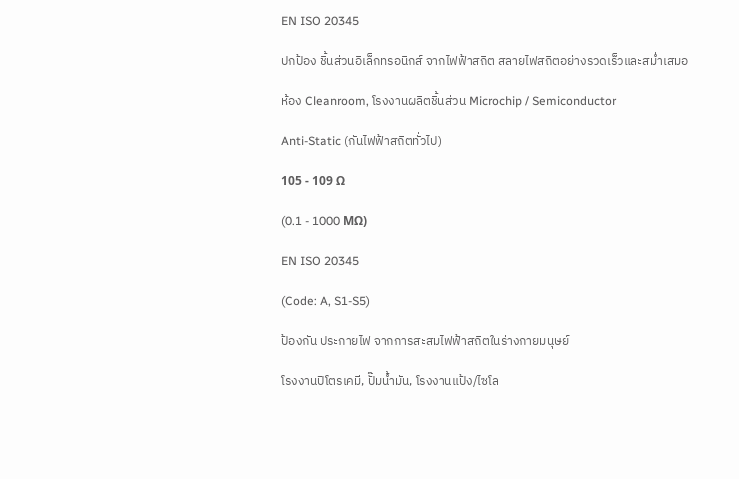EN ISO 20345

ปกป้อง ชิ้นส่วนอิเล็กทรอนิกส์ จากไฟฟ้าสถิต สลายไฟสถิตอย่างรวดเร็วและสม่ำเสมอ

ห้อง Cleanroom, โรงงานผลิตชิ้นส่วน Microchip / Semiconductor

Anti-Static (กันไฟฟ้าสถิตทั่วไป)

105 - 109 Ω

(0.1 - 1000 MΩ)

EN ISO 20345

(Code: A, S1-S5)

ป้องกัน ประกายไฟ จากการสะสมไฟฟ้าสถิตในร่างกายมนุษย์

โรงงานปิโตรเคมี, ปั๊มน้ำมัน, โรงงานแป้ง/ไซโล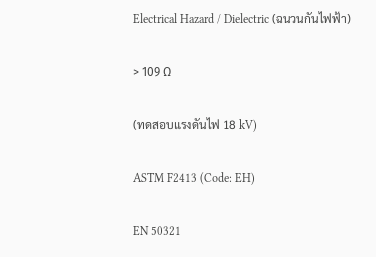Electrical Hazard / Dielectric (ฉนวนกันไฟฟ้า)

> 109 Ω

(ทดสอบแรงดันไฟ 18 kV)

ASTM F2413 (Code: EH)

EN 50321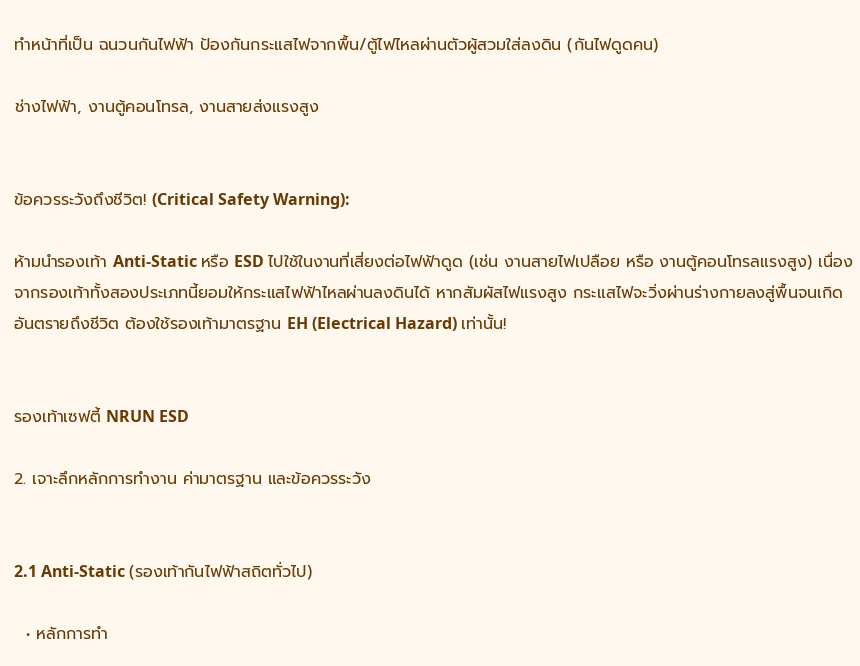ทำหน้าที่เป็น ฉนวนกันไฟฟ้า ป้องกันกระแสไฟจากพื้น/ตู้ไฟไหลผ่านตัวผู้สวมใส่ลงดิน (กันไฟดูดคน)

ช่างไฟฟ้า, งานตู้คอนโทรล, งานสายส่งแรงสูง


ข้อควรระวังถึงชีวิต! (Critical Safety Warning):

ห้ามนำรองเท้า Anti-Static หรือ ESD ไปใช้ในงานที่เสี่ยงต่อไฟฟ้าดูด (เช่น งานสายไฟเปลือย หรือ งานตู้คอนโทรลแรงสูง) เนื่องจากรองเท้าทั้งสองประเภทนี้ยอมให้กระแสไฟฟ้าไหลผ่านลงดินได้ หากสัมผัสไฟแรงสูง กระแสไฟจะวิ่งผ่านร่างกายลงสู่พื้นจนเกิดอันตรายถึงชีวิต ต้องใช้รองเท้ามาตรฐาน EH (Electrical Hazard) เท่านั้น!


รองเท้าเซฟตี้ NRUN ESD

2. เจาะลึกหลักการทำงาน ค่ามาตรฐาน และข้อควรระวัง


2.1 Anti-Static (รองเท้ากันไฟฟ้าสถิตทั่วไป)

  • หลักการทำ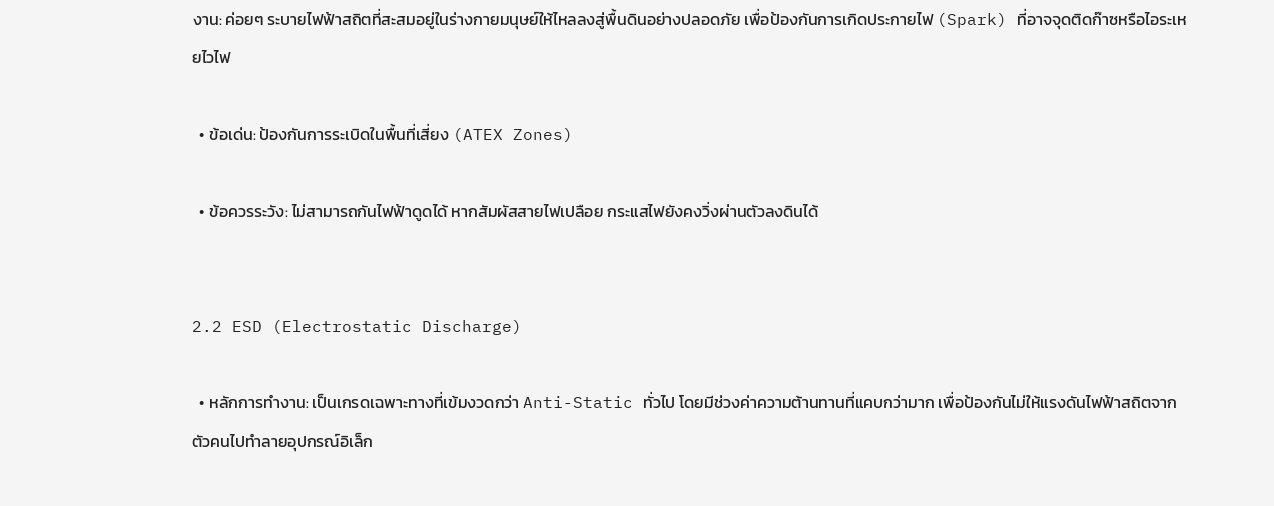งาน: ค่อยๆ ระบายไฟฟ้าสถิตที่สะสมอยู่ในร่างกายมนุษย์ให้ไหลลงสู่พื้นดินอย่างปลอดภัย เพื่อป้องกันการเกิดประกายไฟ (Spark) ที่อาจจุดติดก๊าซหรือไอระเหยไวไฟ

  • ข้อเด่น: ป้องกันการระเบิดในพื้นที่เสี่ยง (ATEX Zones)

  • ข้อควรระวัง: ไม่สามารถกันไฟฟ้าดูดได้ หากสัมผัสสายไฟเปลือย กระแสไฟยังคงวิ่งผ่านตัวลงดินได้


2.2 ESD (Electrostatic Discharge)

  • หลักการทำงาน: เป็นเกรดเฉพาะทางที่เข้มงวดกว่า Anti-Static ทั่วไป โดยมีช่วงค่าความต้านทานที่แคบกว่ามาก เพื่อป้องกันไม่ให้แรงดันไฟฟ้าสถิตจากตัวคนไปทำลายอุปกรณ์อิเล็ก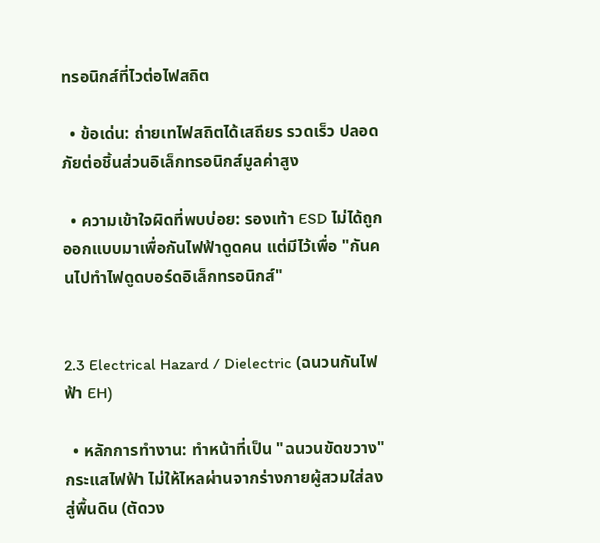ทรอนิกส์ที่ไวต่อไฟสถิต

  • ข้อเด่น: ถ่ายเทไฟสถิตได้เสถียร รวดเร็ว ปลอดภัยต่อชิ้นส่วนอิเล็กทรอนิกส์มูลค่าสูง

  • ความเข้าใจผิดที่พบบ่อย: รองเท้า ESD ไม่ได้ถูกออกแบบมาเพื่อกันไฟฟ้าดูดคน แต่มีไว้เพื่อ "กันคนไปทำไฟดูดบอร์ดอิเล็กทรอนิกส์"


2.3 Electrical Hazard / Dielectric (ฉนวนกันไฟฟ้า EH)

  • หลักการทำงาน: ทำหน้าที่เป็น "ฉนวนขัดขวาง" กระแสไฟฟ้า ไม่ให้ไหลผ่านจากร่างกายผู้สวมใส่ลงสู่พื้นดิน (ตัดวง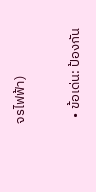จรไฟฟ้า)

  • ข้อเด่น: ป้องกัน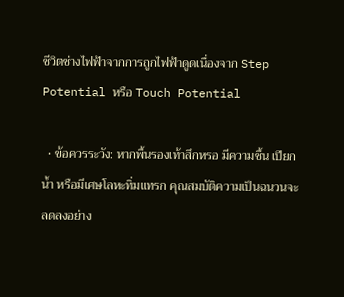ชีวิตช่างไฟฟ้าจากการถูกไฟฟ้าดูดเนื่องจาก Step Potential หรือ Touch Potential

  • ข้อควรระวัง: หากพื้นรองเท้าสึกหรอ มีความชื้น เปียกน้ำ หรือมีเศษโลหะทิ่มแทรก คุณสมบัติความเป็นฉนวนจะลดลงอย่าง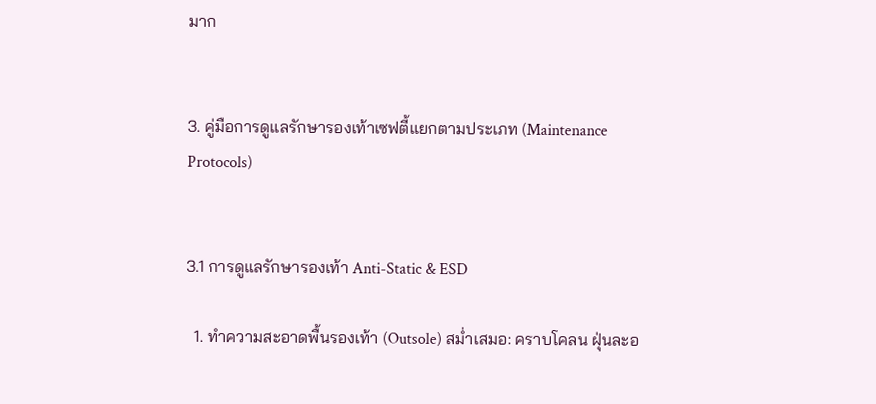มาก


3. คู่มือการดูแลรักษารองเท้าเซฟตี้แยกตามประเภท (Maintenance Protocols)


3.1 การดูแลรักษารองเท้า Anti-Static & ESD

  1. ทำความสะอาดพื้นรองเท้า (Outsole) สม่ำเสมอ: คราบโคลน ฝุ่นละอ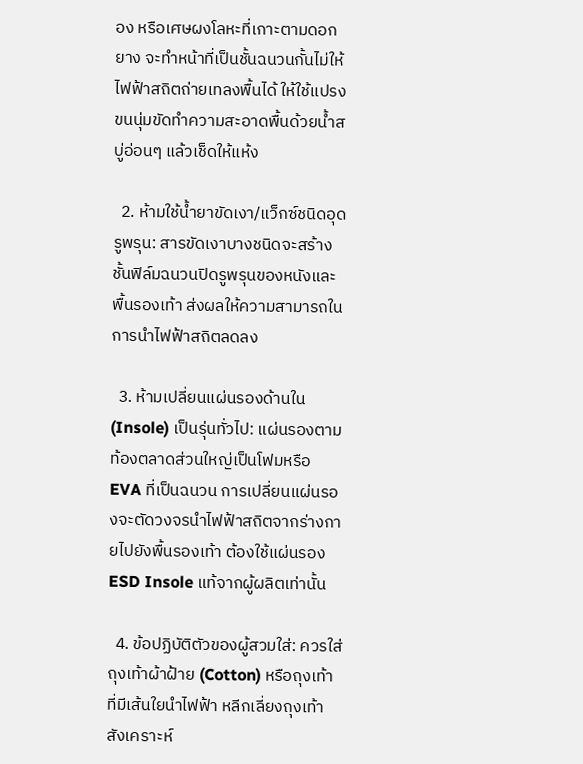อง หรือเศษผงโลหะที่เกาะตามดอกยาง จะทำหน้าที่เป็นชั้นฉนวนกั้นไม่ให้ไฟฟ้าสถิตถ่ายเทลงพื้นได้ ให้ใช้แปรงขนนุ่มขัดทำความสะอาดพื้นด้วยน้ำสบู่อ่อนๆ แล้วเช็ดให้แห้ง

  2. ห้ามใช้น้ำยาขัดเงา/แว็กซ์ชนิดอุดรูพรุน: สารขัดเงาบางชนิดจะสร้างชั้นฟิล์มฉนวนปิดรูพรุนของหนังและพื้นรองเท้า ส่งผลให้ความสามารถในการนำไฟฟ้าสถิตลดลง

  3. ห้ามเปลี่ยนแผ่นรองด้านใน (Insole) เป็นรุ่นทั่วไป: แผ่นรองตามท้องตลาดส่วนใหญ่เป็นโฟมหรือ EVA ที่เป็นฉนวน การเปลี่ยนแผ่นรองจะตัดวงจรนำไฟฟ้าสถิตจากร่างกายไปยังพื้นรองเท้า ต้องใช้แผ่นรอง ESD Insole แท้จากผู้ผลิตเท่านั้น

  4. ข้อปฏิบัติตัวของผู้สวมใส่: ควรใส่ถุงเท้าผ้าฝ้าย (Cotton) หรือถุงเท้าที่มีเส้นใยนำไฟฟ้า หลีกเลี่ยงถุงเท้าสังเคราะห์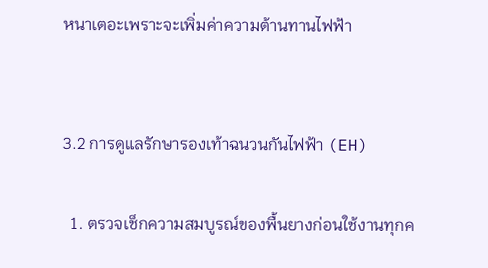หนาเตอะเพราะจะเพิ่มค่าความต้านทานไฟฟ้า


3.2 การดูแลรักษารองเท้าฉนวนกันไฟฟ้า (EH)

  1. ตรวจเช็กความสมบูรณ์ของพื้นยางก่อนใช้งานทุกค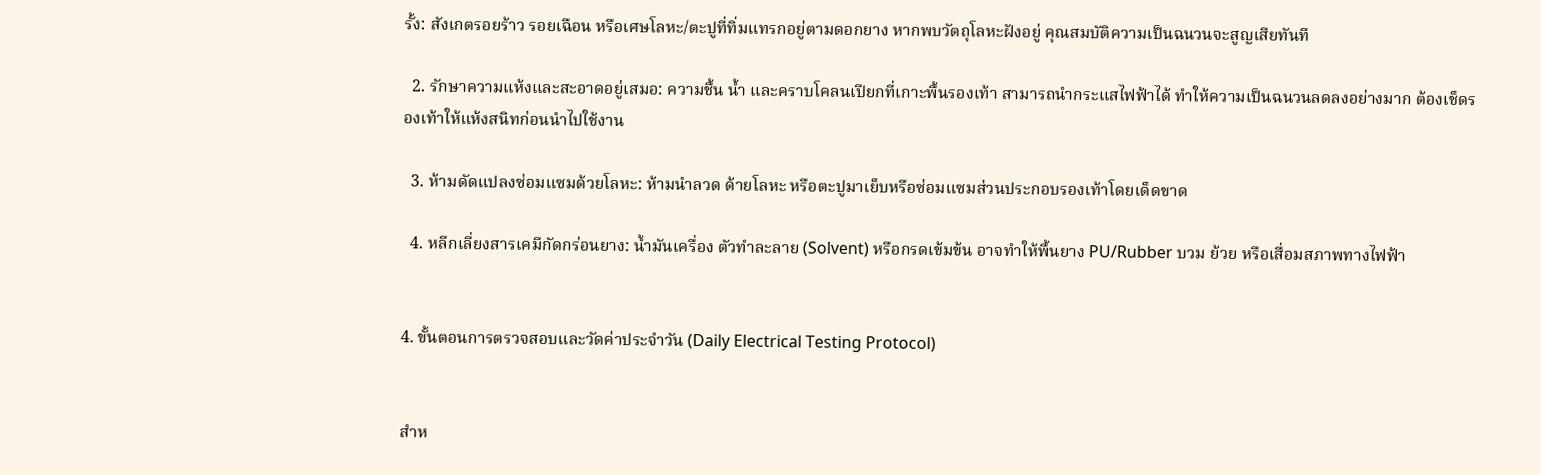รั้ง: สังเกตรอยร้าว รอยเฉือน หรือเศษโลหะ/ตะปูที่ทิ่มแทรกอยู่ตามดอกยาง หากพบวัตถุโลหะฝังอยู่ คุณสมบัติความเป็นฉนวนจะสูญเสียทันที

  2. รักษาความแห้งและสะอาดอยู่เสมอ: ความชื้น น้ำ และคราบโคลนเปียกที่เกาะพื้นรองเท้า สามารถนำกระแสไฟฟ้าได้ ทำให้ความเป็นฉนวนลดลงอย่างมาก ต้องเช็ดรองเท้าให้แห้งสนิทก่อนนำไปใช้งาน

  3. ห้ามดัดแปลงซ่อมแซมด้วยโลหะ: ห้ามนำลวด ด้ายโลหะ หรือตะปูมาเย็บหรือซ่อมแซมส่วนประกอบรองเท้าโดยเด็ดขาด

  4. หลีกเลี่ยงสารเคมีกัดกร่อนยาง: น้ำมันเครื่อง ตัวทำละลาย (Solvent) หรือกรดเข้มข้น อาจทำให้พื้นยาง PU/Rubber บวม ย้วย หรือเสื่อมสภาพทางไฟฟ้า


4. ขั้นตอนการตรวจสอบและวัดค่าประจำวัน (Daily Electrical Testing Protocol)


สำห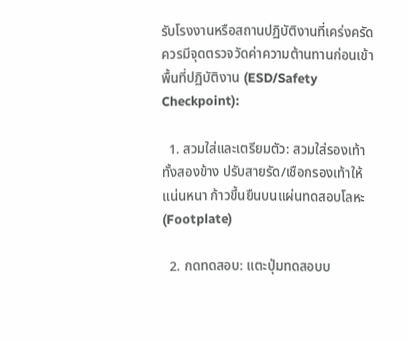รับโรงงานหรือสถานปฏิบัติงานที่เคร่งครัด ควรมีจุดตรวจวัดค่าความต้านทานก่อนเข้าพื้นที่ปฏิบัติงาน (ESD/Safety Checkpoint):

  1. สวมใส่และเตรียมตัว: สวมใส่รองเท้าทั้งสองข้าง ปรับสายรัด/เชือกรองเท้าให้แน่นหนา ก้าวขึ้นยืนบนแผ่นทดสอบโลหะ (Footplate)

  2. กดทดสอบ: แตะปุ่มทดสอบบ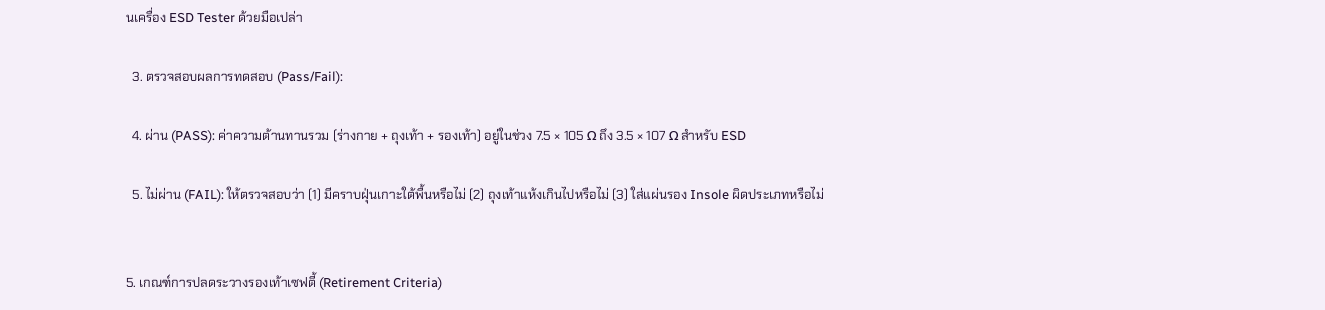นเครื่อง ESD Tester ด้วยมือเปล่า

  3. ตรวจสอบผลการทดสอบ (Pass/Fail):

  4. ผ่าน (PASS): ค่าความต้านทานรวม (ร่างกาย + ถุงเท้า + รองเท้า) อยู่ในช่วง 7.5 × 105 Ω ถึง 3.5 × 107 Ω สำหรับ ESD

  5. ไม่ผ่าน (FAIL): ให้ตรวจสอบว่า (1) มีคราบฝุ่นเกาะใต้พื้นหรือไม่ (2) ถุงเท้าแห้งเกินไปหรือไม่ (3) ใส่แผ่นรอง Insole ผิดประเภทหรือไม่


5. เกณฑ์การปลดระวางรองเท้าเซฟตี้ (Retirement Criteria)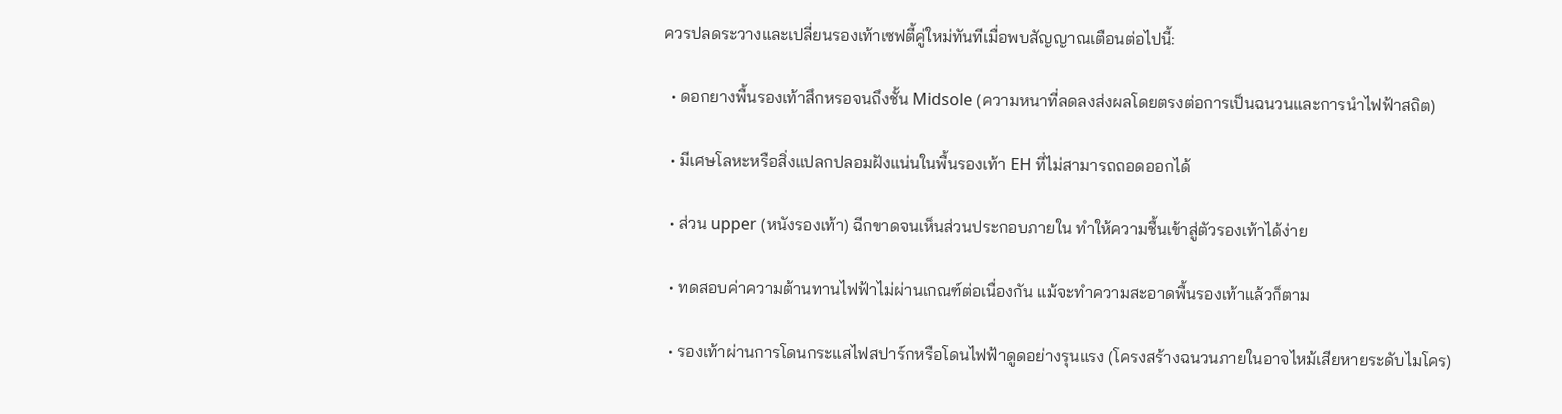ควรปลดระวางและเปลี่ยนรองเท้าเซฟตี้คู่ใหม่ทันทีเมื่อพบสัญญาณเตือนต่อไปนี้:

  • ดอกยางพื้นรองเท้าสึกหรอจนถึงชั้น Midsole (ความหนาที่ลดลงส่งผลโดยตรงต่อการเป็นฉนวนและการนำไฟฟ้าสถิต)

  • มีเศษโลหะหรือสิ่งแปลกปลอมฝังแน่นในพื้นรองเท้า EH ที่ไม่สามารถถอดออกได้

  • ส่วน upper (หนังรองเท้า) ฉีกขาดจนเห็นส่วนประกอบภายใน ทำให้ความชื้นเข้าสู่ตัวรองเท้าได้ง่าย

  • ทดสอบค่าความต้านทานไฟฟ้าไม่ผ่านเกณฑ์ต่อเนื่องกัน แม้จะทำความสะอาดพื้นรองเท้าแล้วก็ตาม

  • รองเท้าผ่านการโดนกระแสไฟสปาร์กหรือโดนไฟฟ้าดูดอย่างรุนแรง (โครงสร้างฉนวนภายในอาจไหม้เสียหายระดับไมโคร)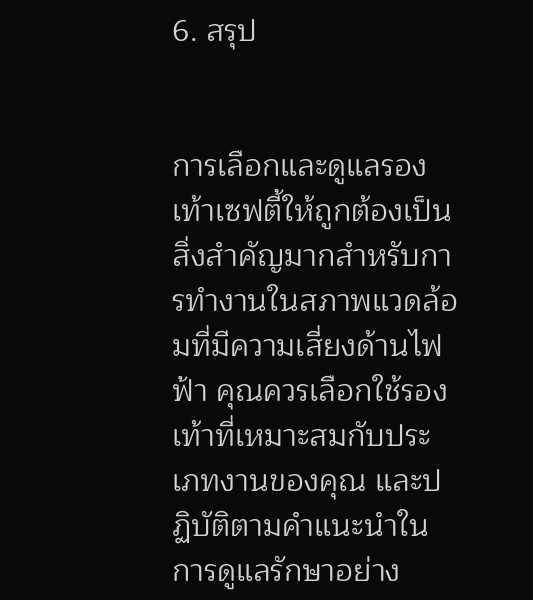6. สรุป


การเลือกและดูแลรองเท้าเซฟตี้ให้ถูกต้องเป็นสิ่งสำคัญมากสำหรับการทำงานในสภาพแวดล้อมที่มีความเสี่ยงด้านไฟฟ้า คุณควรเลือกใช้รองเท้าที่เหมาะสมกับประเภทงานของคุณ และปฏิบัติตามคำแนะนำในการดูแลรักษาอย่าง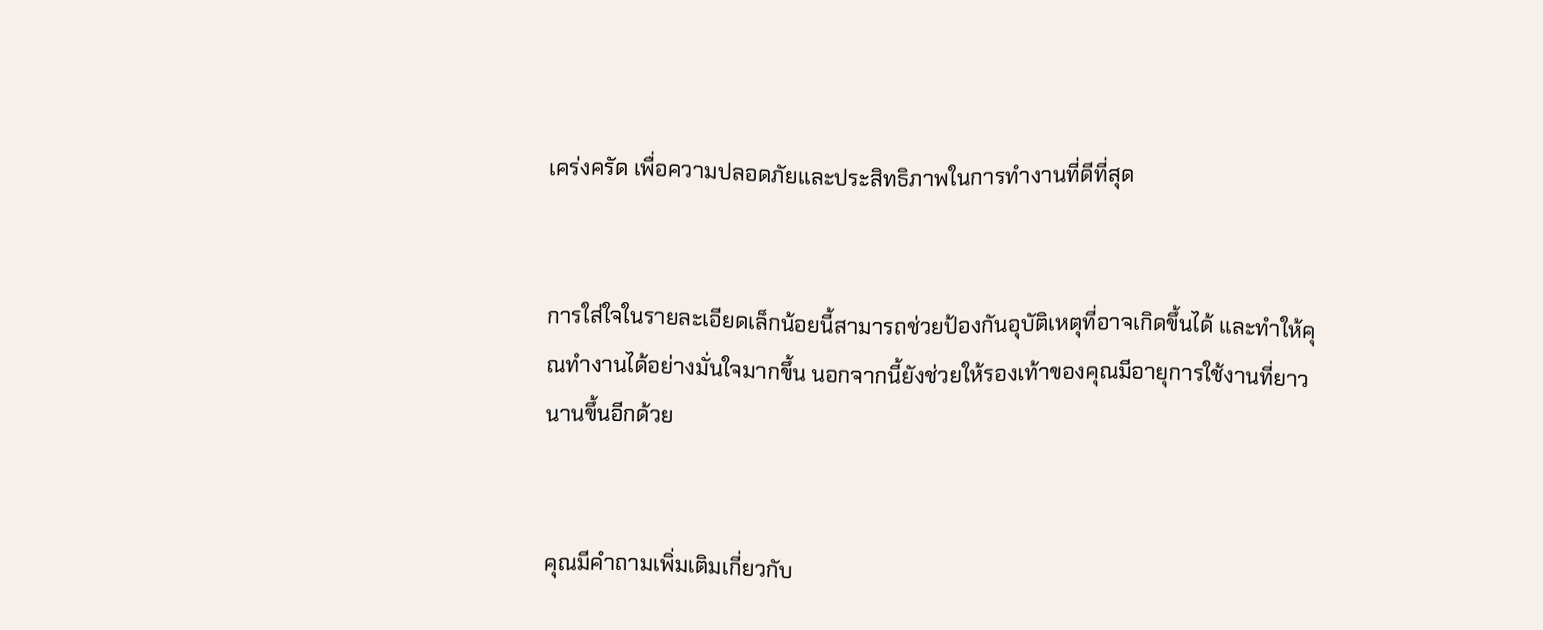เคร่งครัด เพื่อความปลอดภัยและประสิทธิภาพในการทำงานที่ดีที่สุด


การใส่ใจในรายละเอียดเล็กน้อยนี้สามารถช่วยป้องกันอุบัติเหตุที่อาจเกิดขึ้นได้ และทำให้คุณทำงานได้อย่างมั่นใจมากขึ้น นอกจากนี้ยังช่วยให้รองเท้าของคุณมีอายุการใช้งานที่ยาวนานขึ้นอีกด้วย


คุณมีคำถามเพิ่มเติมเกี่ยวกับ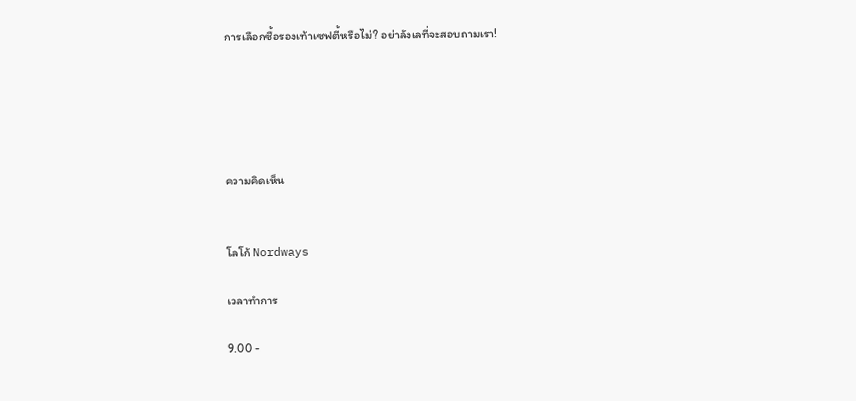การเลือกซื้อรองเท้าเซฟตี้หรือไม่? อย่าลังเลที่จะสอบถามเรา!





ความคิดเห็น


โลโก้ Nordways

เวลาทำการ

9.00 -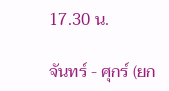17.30 น.

จันทร์ - ศุกร์ (ยก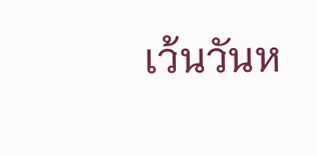เว้นวันห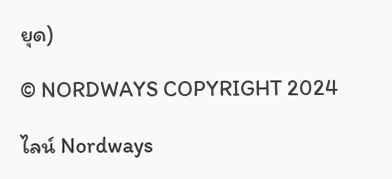ยุด)

© NORDWAYS COPYRIGHT 2024

ไลน์ Nordways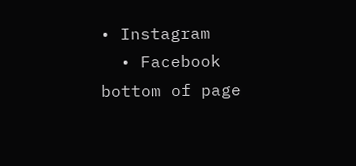• Instagram
  • Facebook
bottom of page